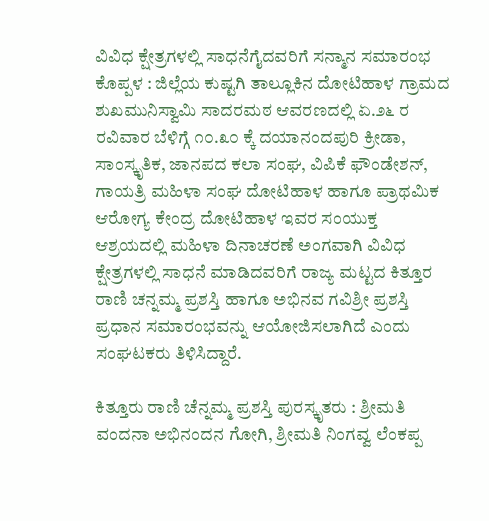ವಿವಿಧ ಕ್ಷೇತ್ರಗಳಲ್ಲಿ ಸಾಧನೆಗೈದವರಿಗೆ ಸನ್ಮಾನ ಸಮಾರಂಭ
ಕೊಪ್ಪಳ : ಜಿಲ್ಲೆಯ ಕುಷ್ಟಗಿ ತಾಲ್ಲೂಕಿನ ದೋಟಿಹಾಳ ಗ್ರಾಮದ ಶುಖಮುನಿಸ್ವಾಮಿ ಸಾದರಮಠ ಆವರಣದಲ್ಲಿ ಏ.೨೬ ರ ರವಿವಾರ ಬೆಳಿಗ್ಗೆ ೧೦.೩೦ ಕ್ಕೆ ದಯಾನಂದಪುರಿ ಕ್ರೀಡಾ, ಸಾಂಸ್ಕೃತಿಕ, ಜಾನಪದ ಕಲಾ ಸಂಘ, ವಿಪಿಕೆ ಫೌಂಡೇಶನ್, ಗಾಯತ್ರಿ ಮಹಿಳಾ ಸಂಘ ದೋಟಿಹಾಳ ಹಾಗೂ ಪ್ರಾಥಮಿಕ ಆರೋಗ್ಯ ಕೇಂದ್ರ ದೋಟಿಹಾಳ ಇವರ ಸಂಯುಕ್ತ ಆಶ್ರಯದಲ್ಲಿ ಮಹಿಳಾ ದಿನಾಚರಣೆ ಅಂಗವಾಗಿ ವಿವಿಧ ಕ್ಷೇತ್ರಗಳಲ್ಲಿ ಸಾಧನೆ ಮಾಡಿದವರಿಗೆ ರಾಜ್ಯ ಮಟ್ಟದ ಕಿತ್ತೂರ ರಾಣಿ ಚನ್ನಮ್ಮ ಪ್ರಶಸ್ತಿ ಹಾಗೂ ಅಭಿನವ ಗವಿಶ್ರೀ ಪ್ರಶಸ್ತಿ ಪ್ರಧಾನ ಸಮಾರಂಭವನ್ನು ಆಯೋಜಿಸಲಾಗಿದೆ ಎಂದು ಸಂಘಟಕರು ತಿಳಿಸಿದ್ದಾರೆ.

ಕಿತ್ತೂರು ರಾಣಿ ಚೆನ್ನಮ್ಮ ಪ್ರಶಸ್ತಿ ಪುರಸ್ಕೃತರು : ಶ್ರೀಮತಿ ವಂದನಾ ಅಭಿನಂದನ ಗೋಗಿ, ಶ್ರೀಮತಿ ನಿಂಗವ್ವ ಲೆಂಕಪ್ಪ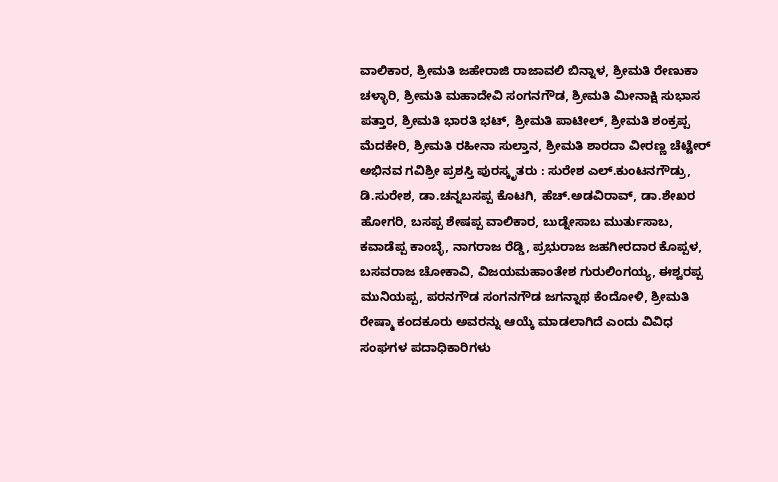ವಾಲಿಕಾರ, ಶ್ರೀಮತಿ ಜಹೇರಾಜಿ ರಾಜಾವಲಿ ಬಿನ್ನಾಳ, ಶ್ರೀಮತಿ ರೇಣುಕಾ ಚಳ್ಳಾರಿ, ಶ್ರೀಮತಿ ಮಹಾದೇವಿ ಸಂಗನಗೌಡ, ಶ್ರೀಮತಿ ಮೀನಾಕ್ಷಿ ಸುಭಾಸ ಪತ್ತಾರ, ಶ್ರೀಮತಿ ಭಾರತಿ ಭಟ್, ಶ್ರೀಮತಿ ಪಾಟೀಲ್, ಶ್ರೀಮತಿ ಶಂಕ್ರಪ್ಪ ಮೆದಕೇರಿ, ಶ್ರೀಮತಿ ರಹೀನಾ ಸುಲ್ತಾನ, ಶ್ರೀಮತಿ ಶಾರದಾ ವೀರಣ್ಣ ಚೆಟ್ಟೇರ್
ಅಭಿನವ ಗವಿಶ್ರೀ ಪ್ರಶಸ್ತಿ ಪುರಸ್ಕೃತರು : ಸುರೇಶ ಎಲ್.ಕುಂಟನಗೌಡ್ರು, ಡಿ.ಸುರೇಶ, ಡಾ.ಚನ್ನಬಸಪ್ಪ ಕೊಟಗಿ, ಹೆಚ್.ಅಡವಿರಾವ್, ಡಾ.ಶೇಖರ ಹೋಗರಿ, ಬಸಪ್ಪ ಶೇಷಪ್ಪ ವಾಲಿಕಾರ, ಬುಡ್ನೇಸಾಬ ಮುರ್ತುಸಾಬ, ಕವಾಡೆಪ್ಪ ಕಾಂಬ್ಳೆ, ನಾಗರಾಜ ರೆಡ್ಡಿ, ಪ್ರಭುರಾಜ ಜಹಗೀರದಾರ ಕೊಪ್ಪಳ, ಬಸವರಾಜ ಚೋಕಾವಿ, ವಿಜಯಮಹಾಂತೇಶ ಗುರುಲಿಂಗಯ್ಯ, ಈಶ್ವರಪ್ಪ ಮುನಿಯಪ್ಪ, ಪರನಗೌಡ ಸಂಗನಗೌಡ ಜಗನ್ನಾಥ ಕೆಂದೋಳಿ, ಶ್ರೀಮತಿ ರೇಷ್ಮಾ ಕಂದಕೂರು ಅವರನ್ನು ಆಯ್ಕೆ ಮಾಡಲಾಗಿದೆ ಎಂದು ವಿವಿಧ ಸಂಘಗಳ ಪದಾಧಿಕಾರಿಗಳು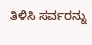ತಿಳಿಸಿ ಸರ್ವರನ್ನು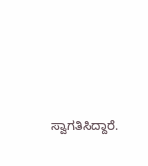ಸ್ವಾಗತಿಸಿದ್ದಾರೆ.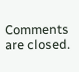Comments are closed.